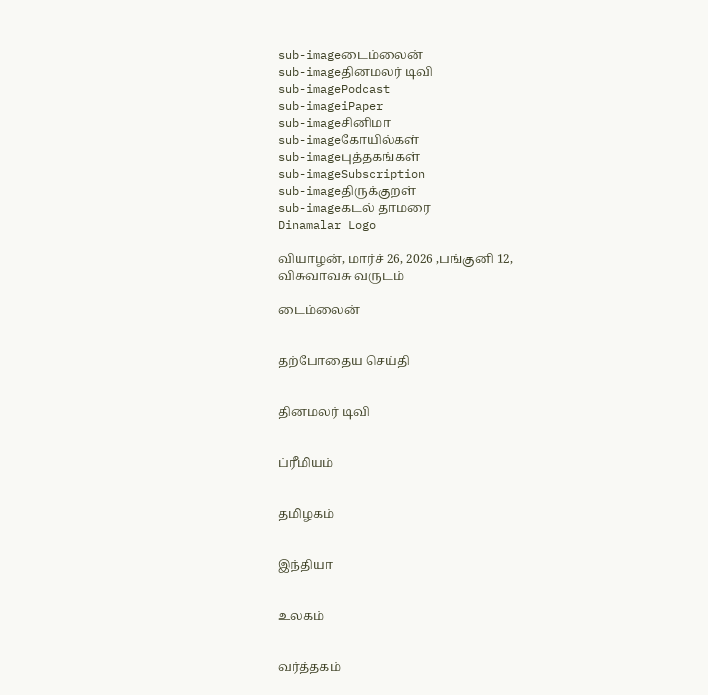sub-imageடைம்லைன்
sub-imageதினமலர் டிவி
sub-imagePodcast
sub-imageiPaper
sub-imageசினிமா
sub-imageகோயில்கள்
sub-imageபுத்தகங்கள்
sub-imageSubscription
sub-imageதிருக்குறள்
sub-imageகடல் தாமரை
Dinamalar Logo

வியாழன், மார்ச் 26, 2026 ,பங்குனி 12, விசுவாவசு வருடம்

டைம்லைன்


தற்போதைய செய்தி


தினமலர் டிவி


ப்ரீமியம்


தமிழகம்


இந்தியா


உலகம்


வர்த்தகம்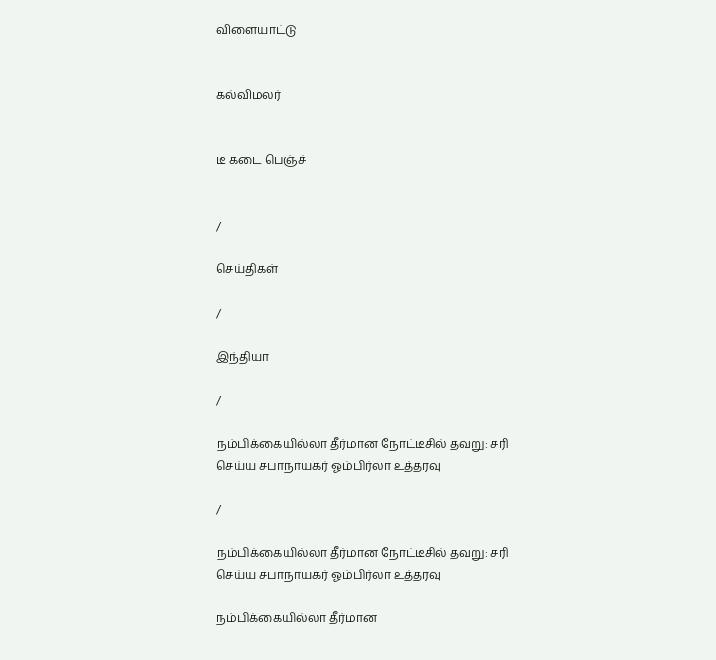விளையாட்டு


கல்விமலர்


டீ கடை பெஞ்ச்


/

செய்திகள்

/

இந்தியா

/

நம்பிக்கையில்லா தீர்மான நோட்டீசில் தவறு: சரி செய்ய சபாநாயகர் ஓம்பிர்லா உத்தரவு

/

நம்பிக்கையில்லா தீர்மான நோட்டீசில் தவறு: சரி செய்ய சபாநாயகர் ஓம்பிர்லா உத்தரவு

நம்பிக்கையில்லா தீர்மான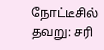நோட்டீசில் தவறு: சரி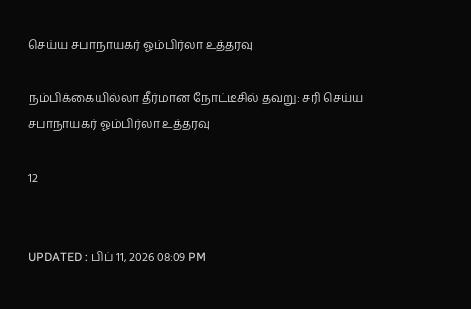செய்ய சபாநாயகர் ஓம்பிர்லா உத்தரவு

நம்பிக்கையில்லா தீர்மான நோட்டீசில் தவறு: சரி செய்ய சபாநாயகர் ஓம்பிர்லா உத்தரவு

12


UPDATED : பிப் 11, 2026 08:09 PM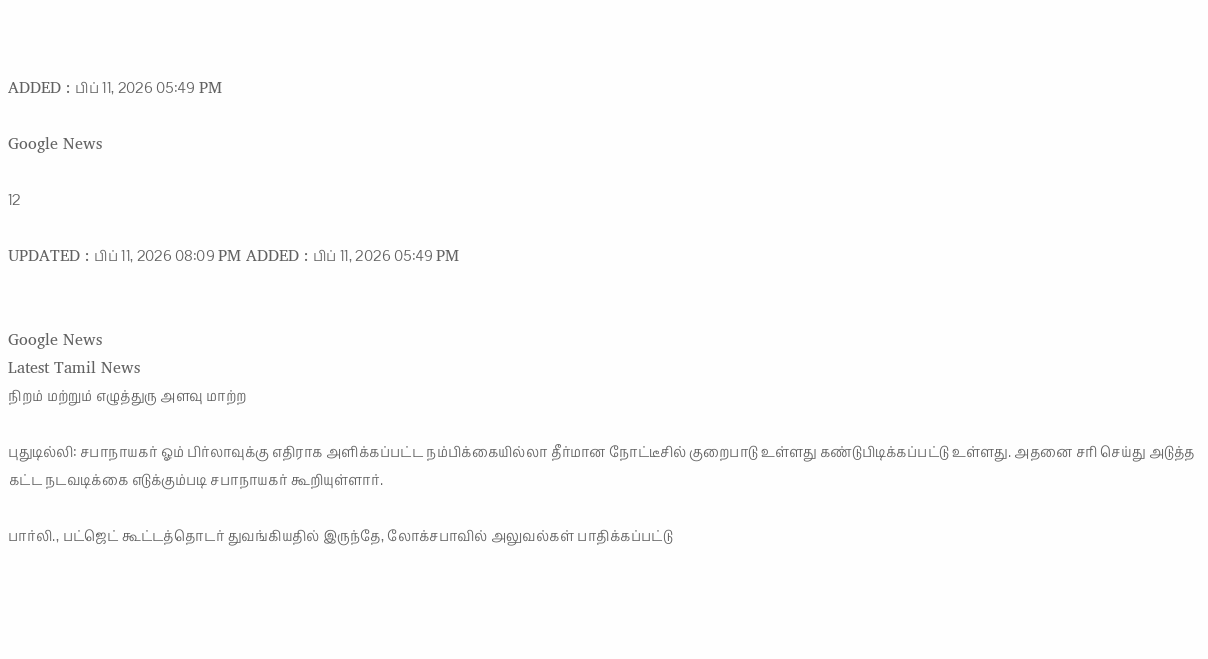ADDED : பிப் 11, 2026 05:49 PM

Google News

12

UPDATED : பிப் 11, 2026 08:09 PM ADDED : பிப் 11, 2026 05:49 PM


Google News
Latest Tamil News
நிறம் மற்றும் எழுத்துரு அளவு மாற்ற

புதுடில்லி: சபாநாயகர் ஓம் பிர்லாவுக்கு எதிராக அளிக்கப்பட்ட நம்பிக்கையில்லா தீர்மான நோட்டீசில் குறைபாடு உள்ளது கண்டுபிடிக்கப்பட்டு உள்ளது. அதனை சரி செய்து அடுத்த கட்ட நடவடிக்கை எடுக்கும்படி சபாநாயகர் கூறியுள்ளார்.

பார்லி., பட்ஜெட் கூட்டத்தொடர் துவங்கியதில் இருந்தே, லோக்சபாவில் அலுவல்கள் பாதிக்கப்பட்டு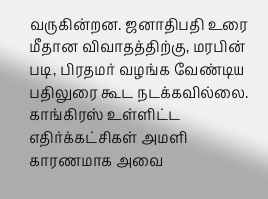வருகின்றன. ஜனாதிபதி உரை மீதான விவாதத்திற்கு, மரபின் படி, பிரதமர் வழங்க வேண்டிய பதிலுரை கூட நடக்கவில்லை. காங்கிரஸ் உள்ளிட்ட எதிர்க்கட்சிகள் அமளி காரணமாக அவை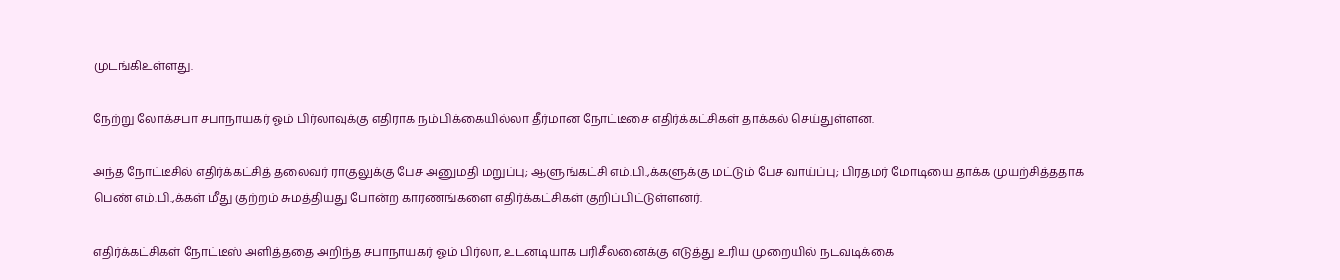முடங்கிஉள்ளது.

நேற்று லோக்சபா சபாநாயகர் ஓம் பிர்லாவுக்கு எதிராக நம்பிக்கையில்லா தீர்மான நோட்டீசை எதிர்க்கட்சிகள் தாக்கல் செய்துள்ளன.

அந்த நோட்டீசில் எதிர்க்கட்சித் தலைவர் ராகுலுக்கு பேச அனுமதி மறுப்பு; ஆளுங்கட்சி எம்.பி.,க்களுக்கு மட்டும் பேச வாய்ப்பு; பிரதமர் மோடியை தாக்க முயற்சித்ததாக பெண் எம்.பி.,க்கள் மீது குற்றம் சுமத்தியது போன்ற காரணங்களை எதிர்க்கட்சிகள் குறிப்பிட்டுள்ளனர்.

எதிர்க்கட்சிகள் நோட்டீஸ் அளித்ததை அறிந்த சபாநாயகர் ஓம் பிர்லா, உடனடியாக பரிசீலனைக்கு எடுத்து உரிய முறையில் நடவடிக்கை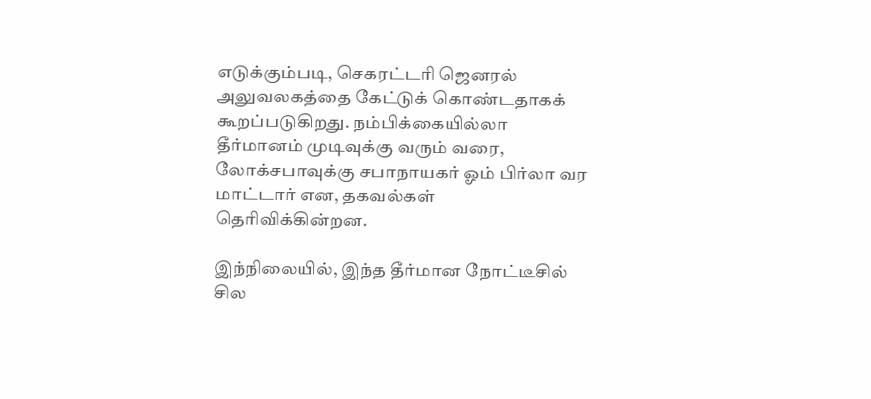எடுக்கும்படி, செகரட்டரி ஜெனரல் அலுவலகத்தை கேட்டுக் கொண்டதாகக் கூறப்படுகிறது. நம்பிக்கையில்லா தீர்மானம் முடிவுக்கு வரும் வரை, லோக்சபாவுக்கு சபாநாயகர் ஓம் பிர்லா வர மாட்டார் என, தகவல்கள் தெரிவிக்கின்றன.

இந்நிலையில், இந்த தீர்மான நோட்டீசில் சில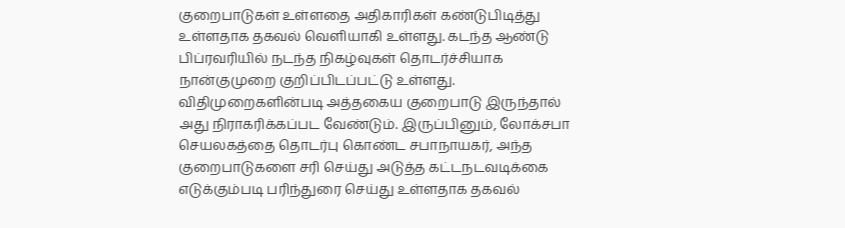குறைபாடுகள் உள்ளதை அதிகாரிகள் கண்டுபிடித்து உள்ளதாக தகவல் வெளியாகி உள்ளது. கடந்த ஆண்டு பிப்ரவரியில் நடந்த நிகழ்வுகள் தொடர்ச்சியாக நான்குமுறை குறிப்பிடப்பட்டு உள்ளது. விதிமுறைகளின்படி அத்தகைய குறைபாடு இருந்தால் அது நிராகரிக்கப்பட வேண்டும். இருப்பினும், லோக்சபா செயலகத்தை தொடர்பு கொண்ட சபாநாயகர், அந்த குறைபாடுகளை சரி செய்து அடுத்த கட்டநடவடிக்கை எடுக்கும்படி பரிந்துரை செய்து உள்ளதாக தகவல்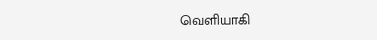வெளியாகி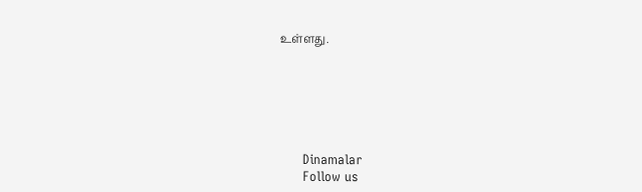உள்ளது.






      Dinamalar
      Follow us